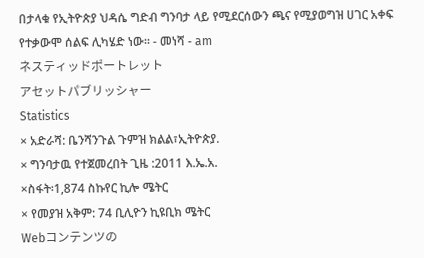በታላቁ የኢትዮጵያ ህዳሴ ግድብ ግንባታ ላይ የሚደርሰውን ጫና የሚያወግዝ ሀገር አቀፍ የተቃውሞ ሰልፍ ሊካሄድ ነው፡፡ - መነሻ - am
ネスティッドポートレット
アセットパブリッシャー
Statistics
× አድራሻ: ቤንሻንጉል ጉምዝ ክልል፣ኢትዮጵያ.
× ግንባታዉ የተጀመረበት ጊዜ :2011 እ.ኤ.አ.
×ስፋት፡1,874 ስኩየር ኪሎ ሜትር
× የመያዝ አቅም: 74 ቢሊዮን ኪዩቢክ ሜትር
Webコンテンツの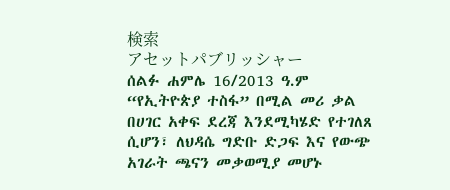検索
アセットパブリッシャー
ሰልፉ ሐምሌ 16/2013 ዓ.ም “የኢትዮጵያ ተስፋ” በሚል መሪ ቃል በሀገር አቀፍ ደረጃ እንደሚካሄድ የተገለጸ ሲሆን፣ ለህዳሴ ግድቡ ድጋፍ እና የውጭ አገራት ጫናን መቃወሚያ መሆኑ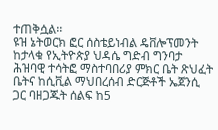ተጠቅሷል፡፡
ዩዝ ኔትወርክ ፎር ሰስቴይነብል ዴቨሎፕመንት ከታላቁ የኢትዮጵያ ህዳሴ ግድብ ግንባታ ሕዝባዊ ተሳትፎ ማስተባበሪያ ምክር ቤት ጽህፈት ቤትና ከሲቪል ማህበረሰብ ድርጅቶች ኤጀንሲ ጋር ባዘጋጁት ሰልፍ ከ5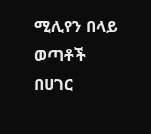ሚሊየን በላይ ወጣቶች በሀገር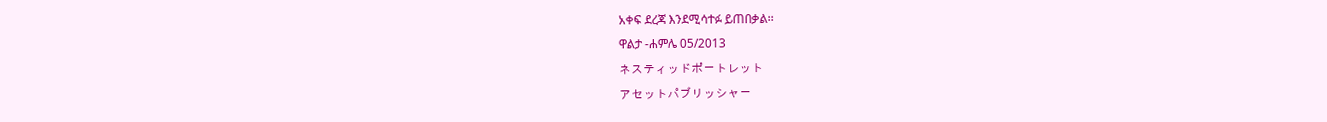አቀፍ ደረጃ እንደሚሳተፉ ይጠበቃል፡፡
ዋልታ -ሐምሌ 05/2013
ネスティッドポートレット
アセットパブリッシャー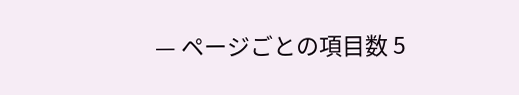— ページごとの項目数 5